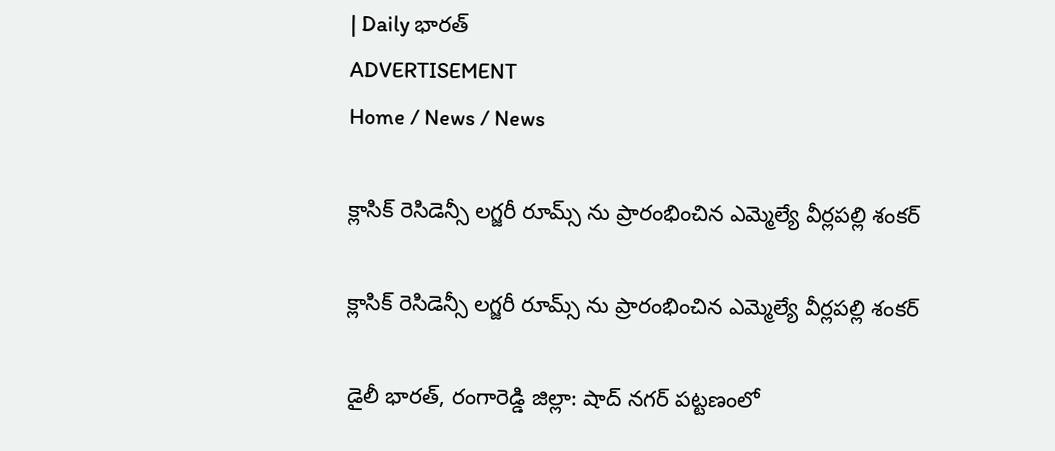| Daily భారత్
ADVERTISEMENT
Home / News / News

క్లాసిక్ రెసిడెన్సీ లగ్జరీ రూమ్స్ ను ప్రారంభించిన ఎమ్మెల్యే వీర్లపల్లి శంకర్

క్లాసిక్ రెసిడెన్సీ లగ్జరీ రూమ్స్ ను ప్రారంభించిన ఎమ్మెల్యే వీర్లపల్లి శంకర్

డైలీ భారత్, రంగారెడ్డి జిల్లా: షాద్ నగర్ పట్టణంలో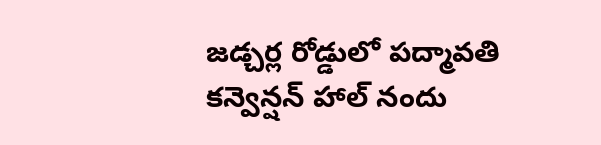జడ్చర్ల రోడ్డులో పద్మావతి కన్వెన్షన్ హాల్ నందు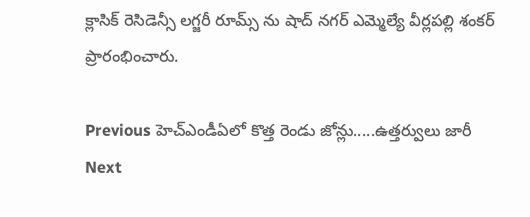క్లాసిక్ రెసిడెన్సీ లగ్జరీ రూమ్స్ ను షాద్ నగర్ ఎమ్మెల్యే వీర్లపల్లి శంకర్ ప్రారంభించారు.

Previous హెచ్‌ఎండీఏలో కొత్త రెండు జోన్లు.....ఉత్తర్వులు జారీ
Next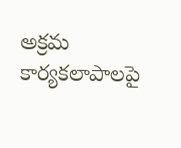అక్రమ కార్యకలాపాలపై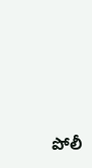పోలీ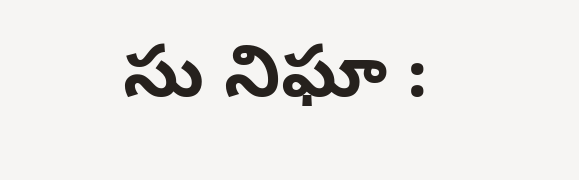సు నిఘా :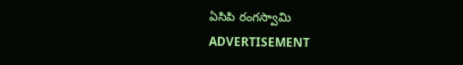ఏసిపి రంగస్వామి
ADVERTISEMENT